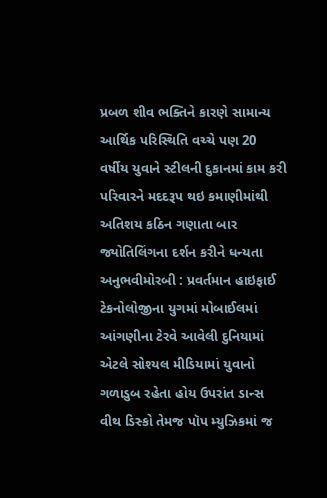પ્રબળ શીવ ભક્તિને કારણે સામાન્ય આર્થિક પરિસ્થિતિ વચ્ચે પણ 20 વર્ષીય યુવાને સ્ટીલની દુકાનમાં કામ કરી પરિવારને મદદરૂપ થઇ કમાણીમાંથી અતિશય કઠિન ગણાતા બાર જ્યોતિલિંગના દર્શન કરીને ધન્યતા અનુભવીમોરબી : પ્રવર્તમાન હાઇફાઈ ટેકનોલોજીના યુગમાં મોબાઈલમાં આંગણીના ટેરવે આવેલી દુનિયામાં એટલે સોશ્યલ મીડિયામાં યુવાનો ગળાડુબ રહેતા હોય ઉપરાંત ડાન્સ વીથ ડિસ્કો તેમજ પૉપ મ્યુઝિકમાં જ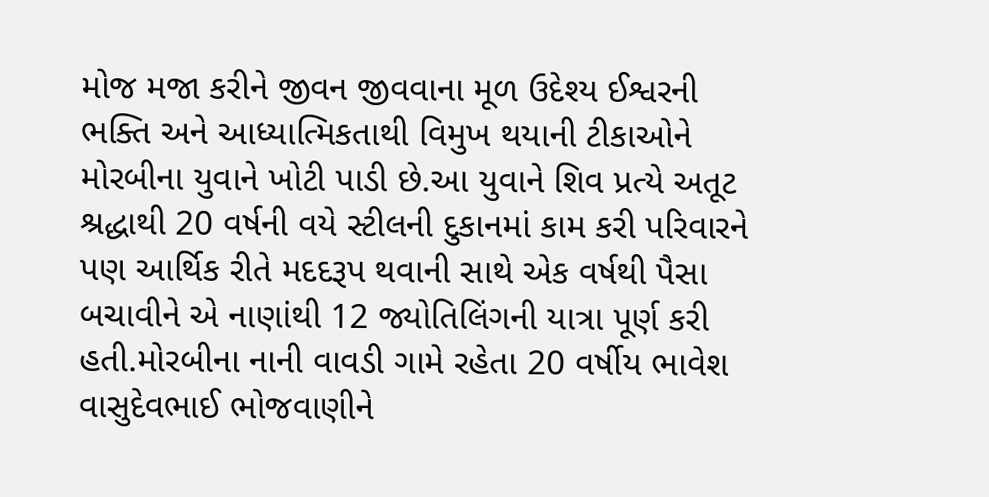મોજ મજા કરીને જીવન જીવવાના મૂળ ઉદેશ્ય ઈશ્વરની ભક્તિ અને આધ્યાત્મિકતાથી વિમુખ થયાની ટીકાઓને મોરબીના યુવાને ખોટી પાડી છે.આ યુવાને શિવ પ્રત્યે અતૂટ શ્રદ્ધાથી 20 વર્ષની વયે સ્ટીલની દુકાનમાં કામ કરી પરિવારને પણ આર્થિક રીતે મદદરૂપ થવાની સાથે એક વર્ષથી પૈસા બચાવીને એ નાણાંથી 12 જ્યોતિલિંગની યાત્રા પૂર્ણ કરી હતી.મોરબીના નાની વાવડી ગામે રહેતા 20 વર્ષીય ભાવેશ વાસુદેવભાઈ ભોજવાણીને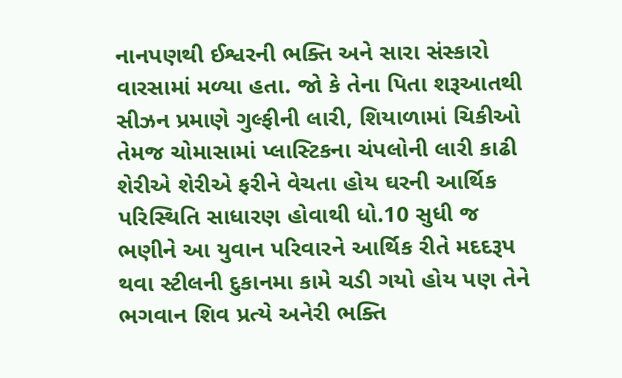નાનપણથી ઈશ્વરની ભક્તિ અને સારા સંસ્કારો વારસામાં મળ્યા હતા. જો કે તેના પિતા શરૂઆતથી સીઝન પ્રમાણે ગુલ્ફીની લારી, શિયાળામાં ચિકીઓ તેમજ ચોમાસામાં પ્લાસ્ટિકના ચંપલોની લારી કાઢી શેરીએ શેરીએ ફરીને વેચતા હોય ઘરની આર્થિક પરિસ્થિતિ સાધારણ હોવાથી ધો.10 સુધી જ ભણીને આ યુવાન પરિવારને આર્થિક રીતે મદદરૂપ થવા સ્ટીલની દુકાનમા કામે ચડી ગયો હોય પણ તેને ભગવાન શિવ પ્રત્યે અનેરી ભક્તિ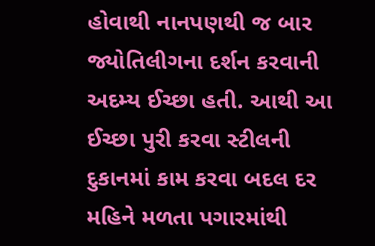હોવાથી નાનપણથી જ બાર જ્યોતિલીગના દર્શન કરવાની અદમ્ય ઈચ્છા હતી. આથી આ ઈચ્છા પુરી કરવા સ્ટીલની દુકાનમાં કામ કરવા બદલ દર મહિને મળતા પગારમાંથી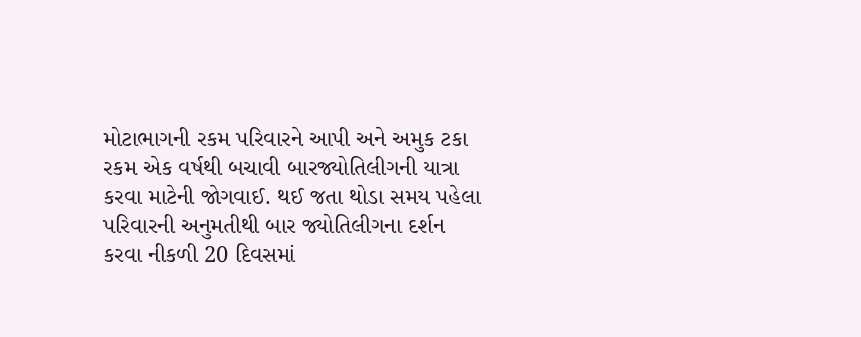મોટાભાગની રકમ પરિવારને આપી અને અમુક ટકા રકમ એક વર્ષથી બચાવી બારજ્યોતિલીગની યાત્રા કરવા માટેની જોગવાઈ. થઈ જતા થોડા સમય પહેલા પરિવારની અનુમતીથી બાર જ્યોતિલીગના દર્શન કરવા નીકળી 20 દિવસમાં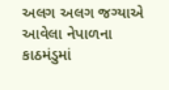અલગ અલગ જગ્યાએ આવેલા નેપાળના કાઠમંડુમાં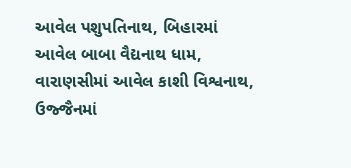આવેલ પશુપતિનાથ, બિહારમાં આવેલ બાબા વૈદ્યનાથ ધામ, વારાણસીમાં આવેલ કાશી વિશ્વનાથ, ઉજ્જૈનમાં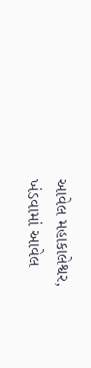આવેલ મહાકાલેશ્વર, ખંડવામાં આવેલ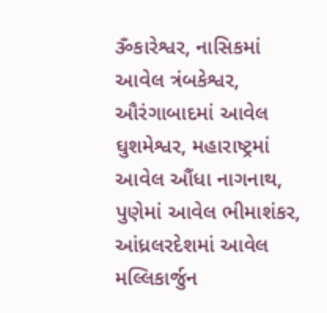ૐકારેશ્વર, નાસિકમાં આવેલ ત્રંબકેશ્વર, ઔરંગાબાદમાં આવેલ ઘુશમેશ્વર, મહારાષ્ટ્રમાં આવેલ ઔંધા નાગનાથ, પુણેમાં આવેલ ભીમાશંકર, આંધ્રલરદેશમાં આવેલ મલ્લિકાર્જુન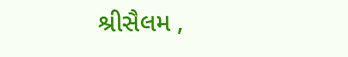શ્રીસૈલમ ,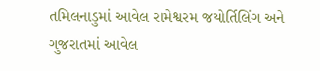તમિલનાડુમાં આવેલ રામેશ્વરમ જયોર્તિલિંગ અને ગુજરાતમાં આવેલ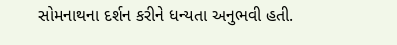સોમનાથના દર્શન કરીને ધન્યતા અનુભવી હતી.